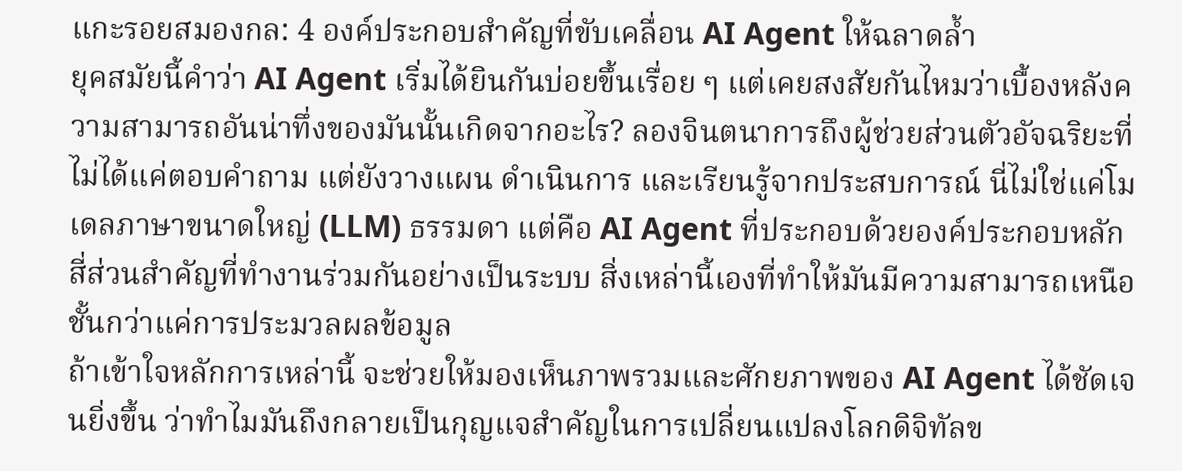แกะรอยสมองกล: 4 องค์ประกอบสำคัญที่ขับเคลื่อน AI Agent ให้ฉลาดล้ำ
ยุคสมัยนี้คำว่า AI Agent เริ่มได้ยินกันบ่อยขึ้นเรื่อย ๆ แต่เคยสงสัยกันไหมว่าเบื้องหลังความสามารถอันน่าทึ่งของมันนั้นเกิดจากอะไร? ลองจินตนาการถึงผู้ช่วยส่วนตัวอัจฉริยะที่ไม่ได้แค่ตอบคำถาม แต่ยังวางแผน ดำเนินการ และเรียนรู้จากประสบการณ์ นี่ไม่ใช่แค่โมเดลภาษาขนาดใหญ่ (LLM) ธรรมดา แต่คือ AI Agent ที่ประกอบด้วยองค์ประกอบหลักสี่ส่วนสำคัญที่ทำงานร่วมกันอย่างเป็นระบบ สิ่งเหล่านี้เองที่ทำให้มันมีความสามารถเหนือชั้นกว่าแค่การประมวลผลข้อมูล
ถ้าเข้าใจหลักการเหล่านี้ จะช่วยให้มองเห็นภาพรวมและศักยภาพของ AI Agent ได้ชัดเจนยิ่งขึ้น ว่าทำไมมันถึงกลายเป็นกุญแจสำคัญในการเปลี่ยนแปลงโลกดิจิทัลข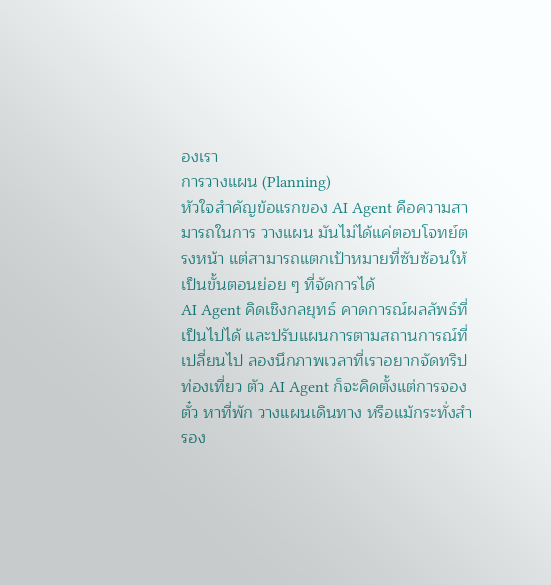องเรา
การวางแผน (Planning)
หัวใจสำคัญข้อแรกของ AI Agent คือความสามารถในการ วางแผน มันไม่ได้แค่ตอบโจทย์ตรงหน้า แต่สามารถแตกเป้าหมายที่ซับซ้อนให้เป็นขั้นตอนย่อย ๆ ที่จัดการได้
AI Agent คิดเชิงกลยุทธ์ คาดการณ์ผลลัพธ์ที่เป็นไปได้ และปรับแผนการตามสถานการณ์ที่เปลี่ยนไป ลองนึกภาพเวลาที่เราอยากจัดทริปท่องเที่ยว ตัว AI Agent ก็จะคิดตั้งแต่การจองตั๋ว หาที่พัก วางแผนเดินทาง หรือแม้กระทั่งสำรอง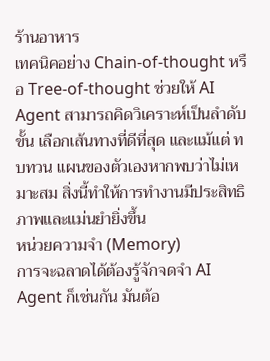ร้านอาหาร
เทคนิคอย่าง Chain-of-thought หรือ Tree-of-thought ช่วยให้ AI Agent สามารถคิดวิเคราะห์เป็นลำดับขั้น เลือกเส้นทางที่ดีที่สุด และแม้แต่ ทบทวน แผนของตัวเองหากพบว่าไม่เหมาะสม สิ่งนี้ทำให้การทำงานมีประสิทธิภาพและแม่นยำยิ่งขึ้น
หน่วยความจำ (Memory)
การจะฉลาดได้ต้องรู้จักจดจำ AI Agent ก็เช่นกัน มันต้อ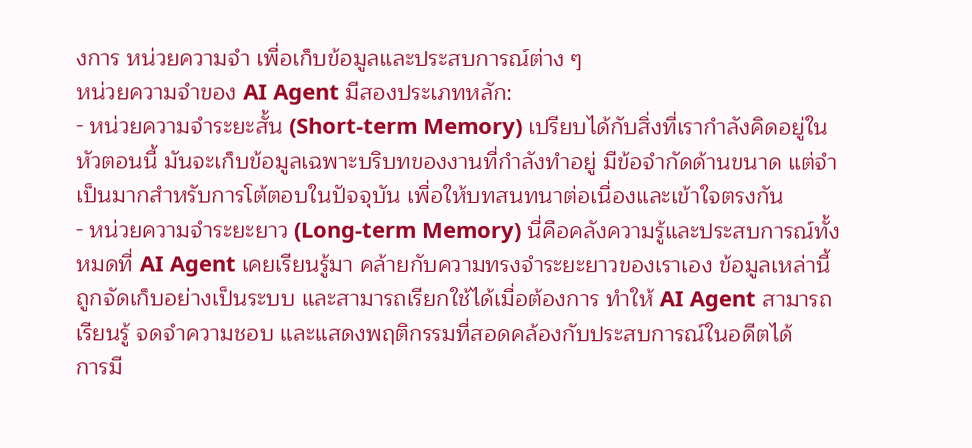งการ หน่วยความจำ เพื่อเก็บข้อมูลและประสบการณ์ต่าง ๆ
หน่วยความจำของ AI Agent มีสองประเภทหลัก:
- หน่วยความจำระยะสั้น (Short-term Memory) เปรียบได้กับสิ่งที่เรากำลังคิดอยู่ในหัวตอนนี้ มันจะเก็บข้อมูลเฉพาะบริบทของงานที่กำลังทำอยู่ มีข้อจำกัดด้านขนาด แต่จำเป็นมากสำหรับการโต้ตอบในปัจจุบัน เพื่อให้บทสนทนาต่อเนื่องและเข้าใจตรงกัน
- หน่วยความจำระยะยาว (Long-term Memory) นี่คือคลังความรู้และประสบการณ์ทั้งหมดที่ AI Agent เคยเรียนรู้มา คล้ายกับความทรงจำระยะยาวของเราเอง ข้อมูลเหล่านี้ถูกจัดเก็บอย่างเป็นระบบ และสามารถเรียกใช้ได้เมื่อต้องการ ทำให้ AI Agent สามารถเรียนรู้ จดจำความชอบ และแสดงพฤติกรรมที่สอดคล้องกับประสบการณ์ในอดีตได้
การมี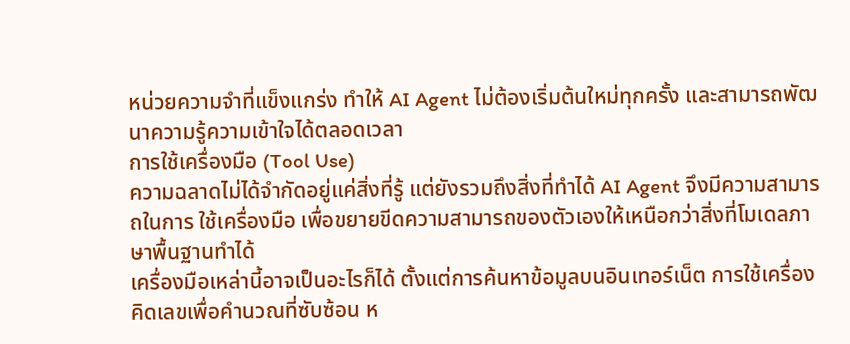หน่วยความจำที่แข็งแกร่ง ทำให้ AI Agent ไม่ต้องเริ่มต้นใหม่ทุกครั้ง และสามารถพัฒนาความรู้ความเข้าใจได้ตลอดเวลา
การใช้เครื่องมือ (Tool Use)
ความฉลาดไม่ได้จำกัดอยู่แค่สิ่งที่รู้ แต่ยังรวมถึงสิ่งที่ทำได้ AI Agent จึงมีความสามารถในการ ใช้เครื่องมือ เพื่อขยายขีดความสามารถของตัวเองให้เหนือกว่าสิ่งที่โมเดลภาษาพื้นฐานทำได้
เครื่องมือเหล่านี้อาจเป็นอะไรก็ได้ ตั้งแต่การค้นหาข้อมูลบนอินเทอร์เน็ต การใช้เครื่องคิดเลขเพื่อคำนวณที่ซับซ้อน ห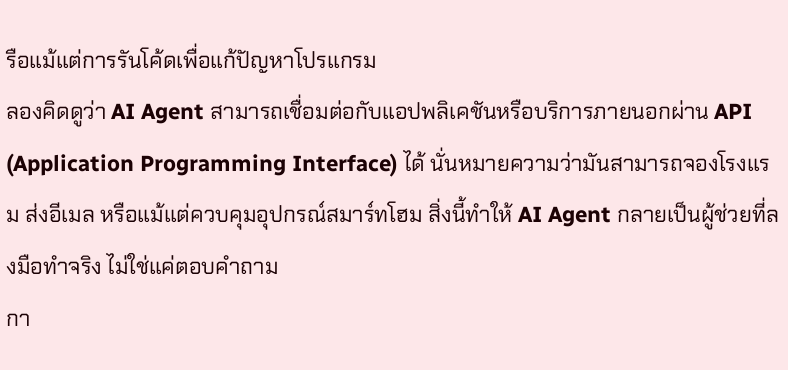รือแม้แต่การรันโค้ดเพื่อแก้ปัญหาโปรแกรม
ลองคิดดูว่า AI Agent สามารถเชื่อมต่อกับแอปพลิเคชันหรือบริการภายนอกผ่าน API (Application Programming Interface) ได้ นั่นหมายความว่ามันสามารถจองโรงแรม ส่งอีเมล หรือแม้แต่ควบคุมอุปกรณ์สมาร์ทโฮม สิ่งนี้ทำให้ AI Agent กลายเป็นผู้ช่วยที่ลงมือทำจริง ไม่ใช่แค่ตอบคำถาม
กา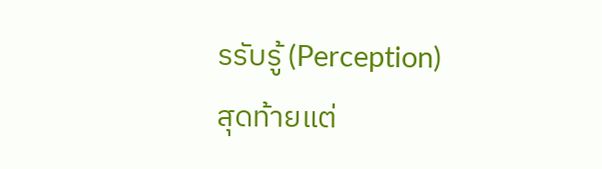รรับรู้ (Perception)
สุดท้ายแต่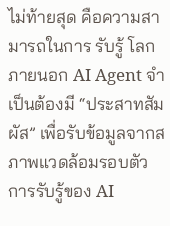ไม่ท้ายสุด คือความสามารถในการ รับรู้ โลกภายนอก AI Agent จำเป็นต้องมี “ประสาทสัมผัส” เพื่อรับข้อมูลจากสภาพแวดล้อมรอบตัว
การรับรู้ของ AI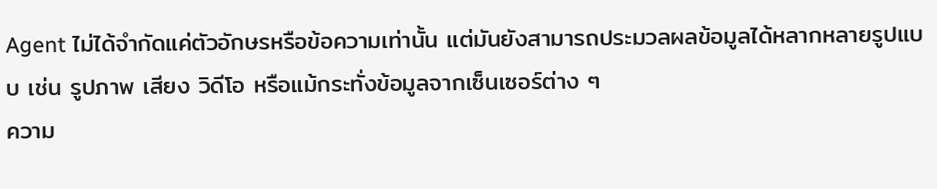Agent ไม่ได้จำกัดแค่ตัวอักษรหรือข้อความเท่านั้น แต่มันยังสามารถประมวลผลข้อมูลได้หลากหลายรูปแบบ เช่น รูปภาพ เสียง วิดีโอ หรือแม้กระทั่งข้อมูลจากเซ็นเซอร์ต่าง ๆ
ความ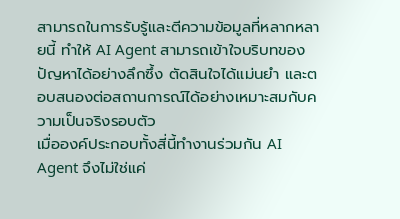สามารถในการรับรู้และตีความข้อมูลที่หลากหลายนี้ ทำให้ AI Agent สามารถเข้าใจบริบทของปัญหาได้อย่างลึกซึ้ง ตัดสินใจได้แม่นยำ และตอบสนองต่อสถานการณ์ได้อย่างเหมาะสมกับความเป็นจริงรอบตัว
เมื่อองค์ประกอบทั้งสี่นี้ทำงานร่วมกัน AI Agent จึงไม่ใช่แค่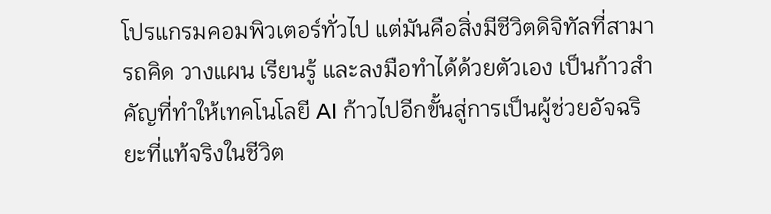โปรแกรมคอมพิวเตอร์ทั่วไป แต่มันคือสิ่งมีชีวิตดิจิทัลที่สามารถคิด วางแผน เรียนรู้ และลงมือทำได้ด้วยตัวเอง เป็นก้าวสำคัญที่ทำให้เทคโนโลยี AI ก้าวไปอีกขั้นสู่การเป็นผู้ช่วยอัจฉริยะที่แท้จริงในชีวิต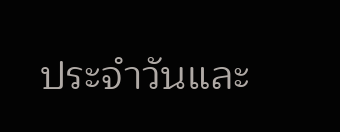ประจำวันและ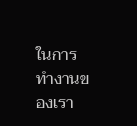ในการทำงานของเรา